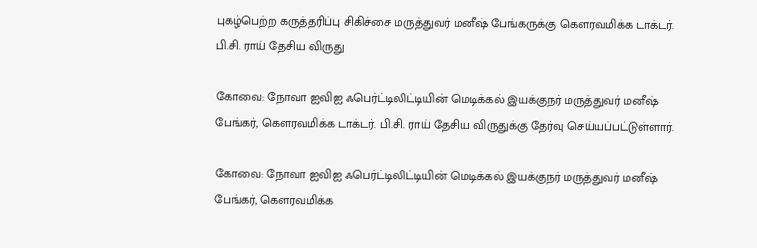புகழ்பெற்ற கருத்தரிப்பு சிகிச்சை மருத்துவர் மனீஷ் பேங்கருக்கு கௌரவமிக்க டாக்டர். பி.சி. ராய் தேசிய விருது

கோவை: நோவா ஐவிஐ ஃபெர்ட்டிலிட்டியின் மெடிக்கல் இயக்குநர் மருத்துவர் மனீஷ் பேங்கர், கௌரவமிக்க டாக்டர். பி.சி. ராய் தேசிய விருதுக்கு தேர்வு செய்யப்பட்டுள்ளார்.

கோவை: நோவா ஐவிஐ ஃபெர்ட்டிலிட்டியின் மெடிக்கல் இயக்குநர் மருத்துவர் மனீஷ் பேங்கர், கௌரவமிக்க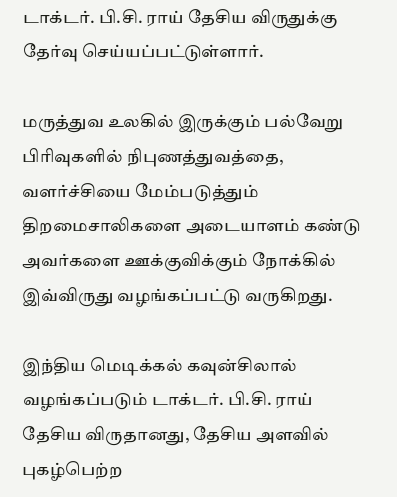டாக்டர். பி.சி. ராய் தேசிய விருதுக்கு தேர்வு செய்யப்பட்டுள்ளார்.

மருத்துவ உலகில் இருக்கும் பல்வேறு பிரிவுகளில் நிபுணத்துவத்தை, வளர்ச்சியை மேம்படுத்தும் திறமைசாலிகளை அடையாளம் கண்டு அவர்களை ஊக்குவிக்கும் நோக்கில் இவ்விருது வழங்கப்பட்டு வருகிறது.

இந்திய மெடிக்கல் கவுன்சிலால் வழங்கப்படும் டாக்டர். பி.சி. ராய் தேசிய விருதானது, தேசிய அளவில் புகழ்பெற்ற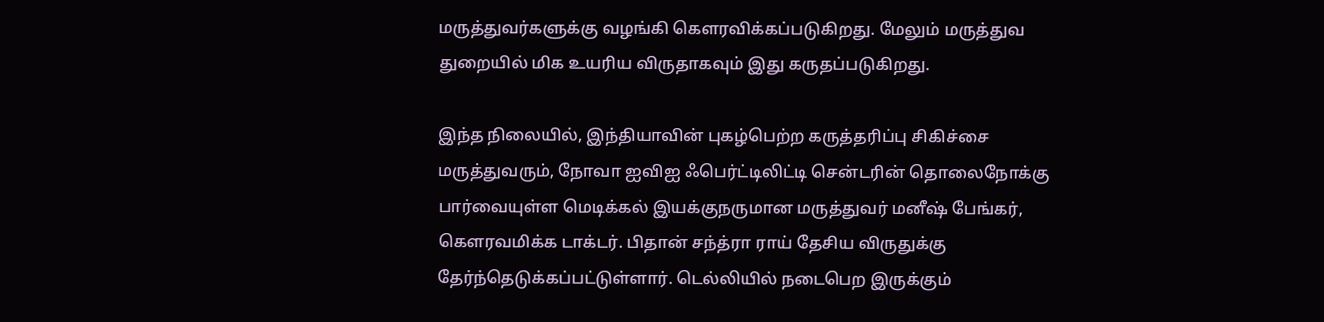மருத்துவர்களுக்கு வழங்கி கௌரவிக்கப்படுகிறது. மேலும் மருத்துவ துறையில் மிக உயரிய விருதாகவும் இது கருதப்படுகிறது.

இந்த நிலையில், இந்தியாவின் புகழ்பெற்ற கருத்தரிப்பு சிகிச்சை மருத்துவரும், நோவா ஐவிஐ ஃபெர்ட்டிலிட்டி சென்டரின் தொலைநோக்கு பார்வையுள்ள மெடிக்கல் இயக்குநருமான மருத்துவர் மனீஷ் பேங்கர், கௌரவமிக்க டாக்டர். பிதான் சந்த்ரா ராய் தேசிய விருதுக்கு தேர்ந்தெடுக்கப்பட்டுள்ளார். டெல்லியில் நடைபெற இருக்கும்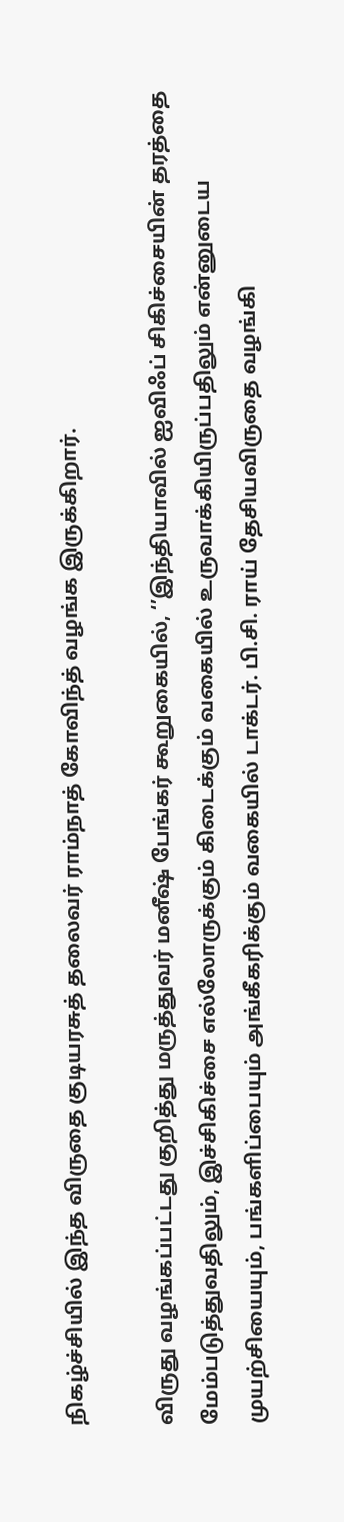நிகழ்ச்சியில் இந்த விருதை குடியரசுத் தலைவர் ராம்நாத் கோவிந்த் வழங்க இருக்கிறார்.

விருது வழங்கப்பட்டது குறித்து மருத்துவர் மனீஷ் பேங்கர் கூறுகையில், ‘’இந்தியாவில் ஐவிஃப் சிகிச்சையின் தரத்தை மேம்படுத்துவதிலும், இச்சிகிச்சை எல்லோருக்கும் கிடைக்கும் வகையில் உருவாக்கியிருப்பதிலும் என்னுடைய முயற்சியையும், பங்களிப்பையும் அங்கீகரிக்கும் வகையில் டாக்டர். பி.சி. ராய் தேசியவிருதை வழங்கி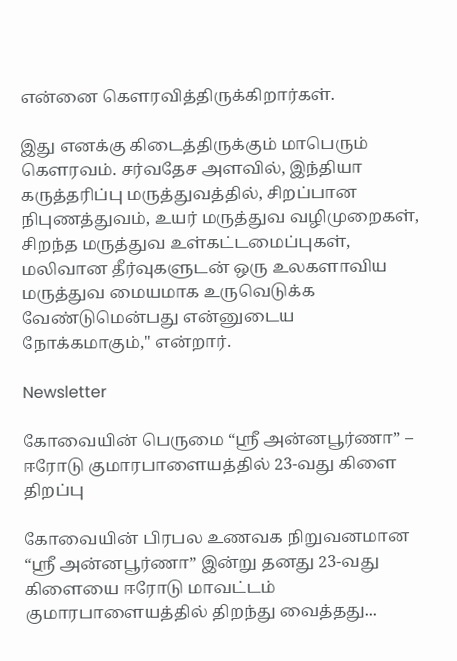என்னை கௌரவித்திருக்கிறார்கள்.

இது எனக்கு கிடைத்திருக்கும் மாபெரும் கௌரவம். சர்வதேச அளவில், இந்தியா கருத்தரிப்பு மருத்துவத்தில், சிறப்பான நிபுணத்துவம், உயர் மருத்துவ வழிமுறைகள், சிறந்த மருத்துவ உள்கட்டமைப்புகள், மலிவான தீர்வுகளுடன் ஒரு உலகளாவிய மருத்துவ மையமாக உருவெடுக்க வேண்டுமென்பது என்னுடைய நோக்கமாகும்," என்றார்.

Newsletter

கோவையின் பெருமை “ஸ்ரீ அன்னபூர்ணா” – ஈரோடு குமாரபாளையத்தில் 23-வது கிளை திறப்பு

கோவையின் பிரபல உணவக நிறுவனமான “ஸ்ரீ அன்னபூர்ணா” இன்று தனது 23-வது கிளையை ஈரோடு மாவட்டம் குமாரபாளையத்தில் திறந்து வைத்தது...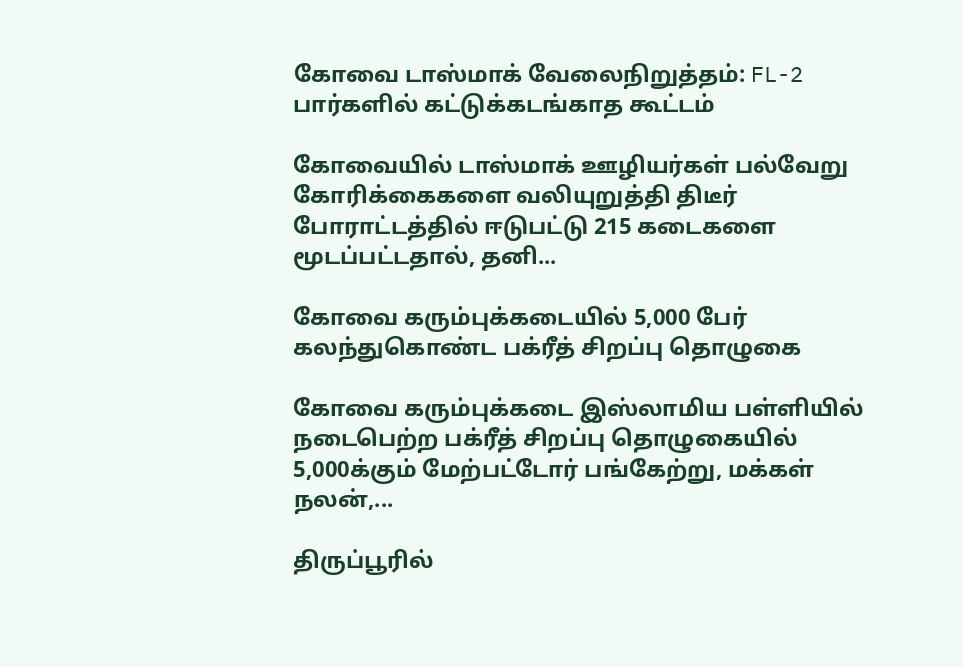கோவை டாஸ்மாக் வேலைநிறுத்தம்: FL-2 பார்களில் கட்டுக்கடங்காத கூட்டம்

கோவையில் டாஸ்மாக் ஊழியர்கள் பல்வேறு கோரிக்கைகளை வலியுறுத்தி திடீர் போராட்டத்தில் ஈடுபட்டு 215 கடைகளை மூடப்பட்டதால், தனி...

கோவை கரும்புக்கடையில் 5,000 பேர் கலந்துகொண்ட பக்ரீத் சிறப்பு தொழுகை

கோவை கரும்புக்கடை இஸ்லாமிய பள்ளியில் நடைபெற்ற பக்ரீத் சிறப்பு தொழுகையில் 5,000க்கும் மேற்பட்டோர் பங்கேற்று, மக்கள் நலன்,...

திருப்பூரில்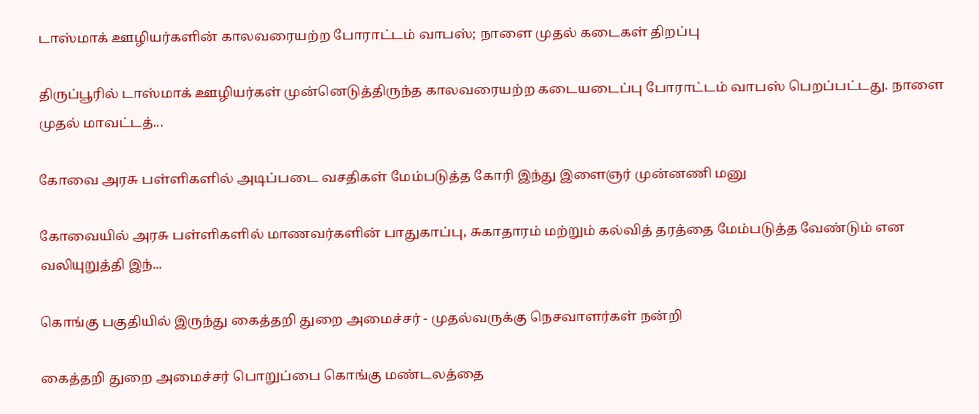டாஸ்மாக் ஊழியர்களின் காலவரையற்ற போராட்டம் வாபஸ்; நாளை முதல் கடைகள் திறப்பு

திருப்பூரில் டாஸ்மாக் ஊழியர்கள் முன்னெடுத்திருந்த காலவரையற்ற கடையடைப்பு போராட்டம் வாபஸ் பெறப்பட்டது. நாளை முதல் மாவட்டத்...

கோவை அரசு பள்ளிகளில் அடிப்படை வசதிகள் மேம்படுத்த கோரி இந்து இளைஞர் முன்னணி மனு

கோவையில் அரசு பள்ளிகளில் மாணவர்களின் பாதுகாப்பு, சுகாதாரம் மற்றும் கல்வித் தரத்தை மேம்படுத்த வேண்டும் என வலியுறுத்தி இந்...

கொங்கு பகுதியில் இருந்து கைத்தறி துறை அமைச்சர் - முதல்வருக்கு நெசவாளர்கள் நன்றி

கைத்தறி துறை அமைச்சர் பொறுப்பை கொங்கு மண்டலத்தை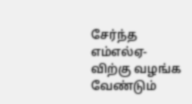சேர்ந்த எம்எல்ஏ-விற்கு வழங்க வேண்டும்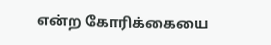என்ற கோரிக்கையை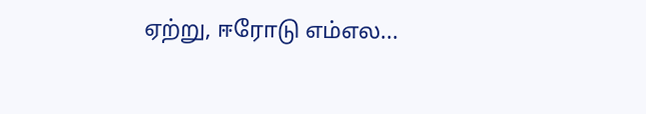ஏற்று, ஈரோடு எம்எல...